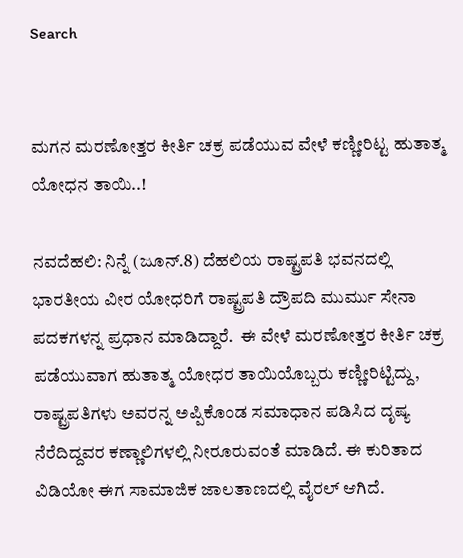Search


ಮಗನ ಮರಣೋತ್ತರ ಕೀರ್ತಿ ಚಕ್ರ ಪಡೆಯುವ ವೇಳೆ ಕಣ್ಣೀರಿಟ್ಟ ಹುತಾತ್ಮ ಯೋಧನ ತಾಯಿ..!

ನವದೆಹಲಿ: ನಿನ್ನೆ (ಜೂನ್‌.8) ದೆಹಲಿಯ ರಾಷ್ಟ್ರಪತಿ ಭವನದಲ್ಲಿ ಭಾರತೀಯ ವೀರ ಯೋಧರಿಗೆ ರಾಷ್ಟ್ರಪತಿ ದ್ರೌಪದಿ ಮುರ್ಮು ಸೇನಾ ಪದಕಗಳನ್ನ ಪ್ರಧಾನ ಮಾಡಿದ್ದಾರೆ.  ಈ ವೇಳೆ ಮರಣೋತ್ತರ ಕೀರ್ತಿ ಚಕ್ರ ಪಡೆಯುವಾಗ ಹುತಾತ್ಮ ಯೋಧರ ತಾಯಿಯೊಬ್ಬರು ಕಣ್ಣೀರಿಟ್ಟಿದ್ದು, ರಾಷ್ಟ್ರಪತಿಗಳು ಅವರನ್ನ ಅಪ್ಪಿಕೊಂಡ ಸಮಾಧಾನ ಪಡಿಸಿದ ದೃಷ್ಯ ನೆರೆದಿದ್ದವರ ಕಣ್ಣಾಲಿಗಳಲ್ಲಿ ನೀರೂರುವಂತೆ ಮಾಡಿದೆ. ಈ ಕುರಿತಾದ ವಿಡಿಯೋ ಈಗ ಸಾಮಾಜಿಕ ಜಾಲತಾಣದಲ್ಲಿ ವೈರಲ್‌ ಆಗಿದೆ.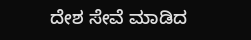ದೇಶ ಸೇವೆ ಮಾಡಿದ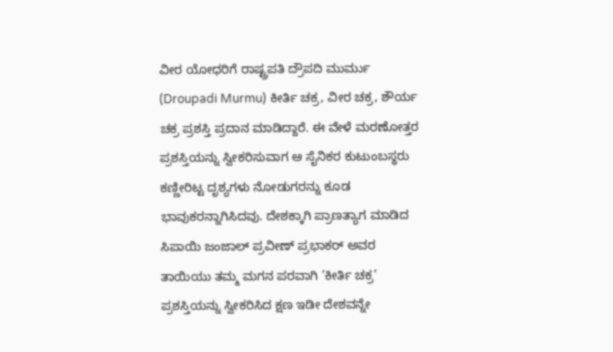ವೀರ ಯೋಧರಿಗೆ ರಾಷ್ಟ್ರಪತಿ ದ್ರೌಪದಿ ಮುರ್ಮು (Droupadi Murmu) ಕೀರ್ತಿ ಚಕ್ರ, ವೀರ ಚಕ್ರ, ಶೌರ್ಯ ಚಕ್ರ ಪ್ರಶಸ್ತಿ ಪ್ರದಾನ ಮಾಡಿದ್ದಾರೆ. ಈ ವೇಳೆ ಮರಣೋತ್ತರ ಪ್ರಶಸ್ತಿಯನ್ನು ಸ್ವೀಕರಿಸುವಾಗ ಆ ಸೈನಿಕರ ಕುಟುಂಬಸ್ಥರು ಕಣ್ಣೀರಿಟ್ಟ ದೃಶ್ಯಗಳು ನೋಡುಗರನ್ನು ಕೂಡ ಭಾವುಕರನ್ನಾಗಿಸಿದವು. ದೇಶಕ್ಕಾಗಿ ಪ್ರಾಣತ್ಯಾಗ ಮಾಡಿದ ಸಿಪಾಯಿ ಜಂಜಾಲ್ ಪ್ರವೀಣ್ ಪ್ರಭಾಕರ್ ಅವರ ತಾಯಿಯು ತಮ್ಮ ಮಗನ ಪರವಾಗಿ ‘ಕೀರ್ತಿ ಚಕ್ರ’ ಪ್ರಶಸ್ತಿಯನ್ನು ಸ್ವೀಕರಿಸಿದ ಕ್ಷಣ ಇಡೀ ದೇಶವನ್ನೇ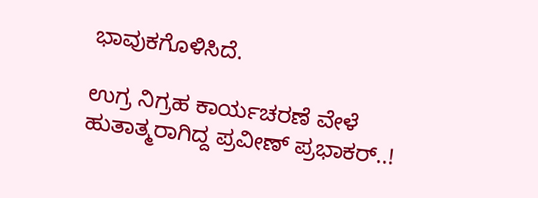ಭಾವುಕಗೊಳಿಸಿದೆ.

ಉಗ್ರ ನಿಗ್ರಹ ಕಾರ್ಯಚರಣೆ ವೇಳೆ ಹುತಾತ್ಮರಾಗಿದ್ದ ಪ್ರವೀಣ್‌ ಪ್ರಭಾಕರ್‌..!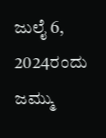ಜುಲೈ 6, 2024ರಂದು ಜಮ್ಮು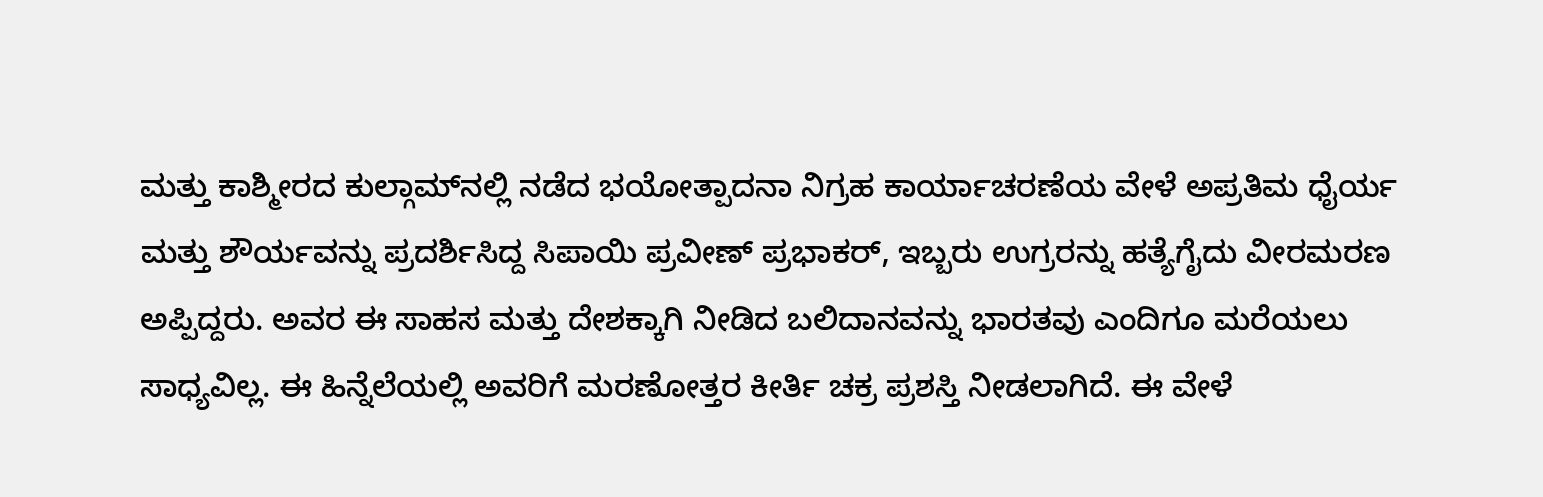ಮತ್ತು ಕಾಶ್ಮೀರದ ಕುಲ್ಗಾಮ್‌ನಲ್ಲಿ ನಡೆದ ಭಯೋತ್ಪಾದನಾ ನಿಗ್ರಹ ಕಾರ್ಯಾಚರಣೆಯ ವೇಳೆ ಅಪ್ರತಿಮ ಧೈರ್ಯ ಮತ್ತು ಶೌರ್ಯವನ್ನು ಪ್ರದರ್ಶಿಸಿದ್ದ ಸಿಪಾಯಿ ಪ್ರವೀಣ್ ಪ್ರಭಾಕರ್, ಇಬ್ಬರು ಉಗ್ರರನ್ನು ಹತ್ಯೆಗೈದು ವೀರಮರಣ ಅಪ್ಪಿದ್ದರು. ಅವರ ಈ ಸಾಹಸ ಮತ್ತು ದೇಶಕ್ಕಾಗಿ ನೀಡಿದ ಬಲಿದಾನವನ್ನು ಭಾರತವು ಎಂದಿಗೂ ಮರೆಯಲು ಸಾಧ್ಯವಿಲ್ಲ. ಈ ಹಿನ್ನೆಲೆಯಲ್ಲಿ ಅವರಿಗೆ ಮರಣೋತ್ತರ ಕೀರ್ತಿ ಚಕ್ರ ಪ್ರಶಸ್ತಿ ನೀಡಲಾಗಿದೆ. ಈ ವೇಳೆ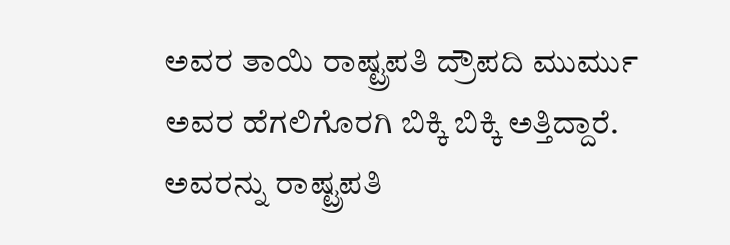ಅವರ ತಾಯಿ ರಾಷ್ಟ್ರಪತಿ ದ್ರೌಪದಿ ಮುರ್ಮು ಅವರ ಹೆಗಲಿಗೊರಗಿ ಬಿಕ್ಕಿ ಬಿಕ್ಕಿ ಅತ್ತಿದ್ದಾರೆ. ಅವರನ್ನು ರಾಷ್ಟ್ರಪತಿ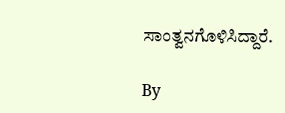ಸಾಂತ್ವನಗೊಳಿಸಿದ್ದಾರೆ.

By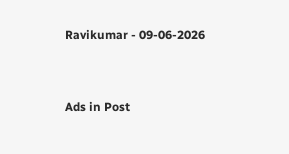Ravikumar - 09-06-2026


Ads in Post